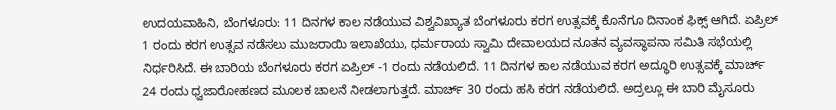ಉದಯವಾಹಿನಿ, ಬೆಂಗಳೂರು: 11 ದಿನಗಳ ಕಾಲ ನಡೆಯುವ ವಿಶ್ವವಿಖ್ಯಾತ ಬೆಂಗಳೂರು ಕರಗ ಉತ್ಸವಕ್ಕೆ ಕೊನೆಗೂ ದಿನಾಂಕ ಫಿಕ್ಸ್ ಆಗಿದೆ. ಏಪ್ರಿಲ್ 1 ರಂದು ಕರಗ ಉತ್ಸವ ನಡೆಸಲು ಮುಜರಾಯಿ ಇಲಾಖೆಯು, ಧರ್ಮರಾಯ ಸ್ವಾಮಿ ದೇವಾಲಯದ ನೂತನ ವ್ಯವಸ್ಥಾಪನಾ ಸಮಿತಿ ಸಭೆಯಲ್ಲಿ ನಿರ್ಧರಿಸಿದೆ. ಈ ಬಾರಿಯ ಬೆಂಗಳೂರು ಕರಗ ಏಪ್ರಿಲ್ -1 ರಂದು ನಡೆಯಲಿದೆ. 11 ದಿನಗಳ ಕಾಲ ನಡೆಯುವ ಕರಗ ಅದ್ಧೂರಿ ಉತ್ಸವಕ್ಕೆ ಮಾರ್ಚ್ 24 ರಂದು ಧ್ವಜಾರೋಹಣದ ಮೂಲಕ ಚಾಲನೆ ನೀಡಲಾಗುತ್ತದೆ. ಮಾರ್ಚ್ 30 ರಂದು ಹಸಿ ಕರಗ ನಡೆಯಲಿದೆ. ಅದ್ರಲ್ಲೂ ಈ ಬಾರಿ ಮೈಸೂರು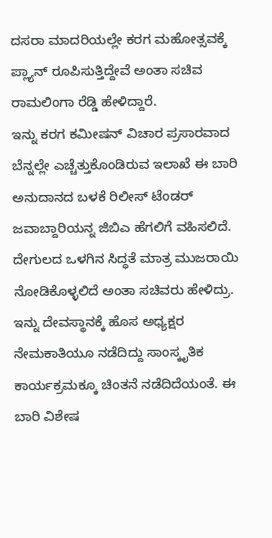ದಸರಾ ಮಾದರಿಯಲ್ಲೇ ಕರಗ ಮಹೋತ್ಸವಕ್ಕೆ ಪ್ಲ್ಯಾನ್ ರೂಪಿಸುತ್ತಿದ್ದೇವೆ ಅಂತಾ ಸಚಿವ ರಾಮಲಿಂಗಾ ರೆಡ್ಡಿ ಹೇಳಿದ್ದಾರೆ.
ಇನ್ನು ಕರಗ ಕಮೀಷನ್ ವಿಚಾರ ಪ್ರಸಾರವಾದ ಬೆನ್ನಲ್ಲೇ ಎಚ್ಚೆತ್ತುಕೊಂಡಿರುವ ಇಲಾಖೆ ಈ ಬಾರಿ ಅನುದಾನದ ಬಳಕೆ ರಿಲೀಸ್ ಟೆಂಡರ್ ಜವಾಬ್ದಾರಿಯನ್ನ ಜಿಬಿಎ ಹೆಗಲಿಗೆ ವಹಿಸಲಿದೆ. ದೇಗುಲದ ಒಳಗಿನ ಸಿದ್ಧತೆ ಮಾತ್ರ ಮುಜರಾಯಿ ನೋಡಿಕೊಳ್ಳಲಿದೆ ಅಂತಾ ಸಚಿವರು ಹೇಳಿದ್ರು. ಇನ್ನು ದೇವಸ್ಥಾನಕ್ಕೆ ಹೊಸ ಅಧ್ಯಕ್ಷರ ನೇಮಕಾತಿಯೂ ನಡೆದಿದ್ದು ಸಾಂಸ್ಕೃತಿಕ ಕಾರ್ಯಕ್ರಮಕ್ಕೂ ಚಿಂತನೆ ನಡೆದಿದೆಯಂತೆ. ಈ ಬಾರಿ ವಿಶೇಷ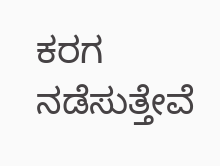ಕರಗ ನಡೆಸುತ್ತೇವೆ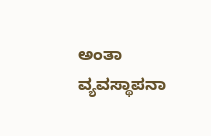ಅಂತಾ ವ್ಯವಸ್ಥಾಪನಾ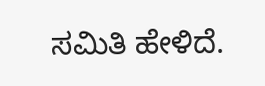ಸಮಿತಿ ಹೇಳಿದೆ.